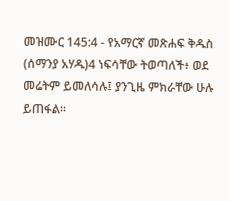መዝሙር 145:4 - የአማርኛ መጽሐፍ ቅዱስ (ሰማንያ አሃዱ)4 ነፍሳቸው ትወጣለች፥ ወደ መሬትም ይመለሳሉ፤ ያንጊዜ ምክራቸው ሁሉ ይጠፋል።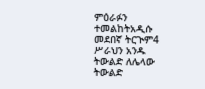ምዕራፉን ተመልከትአዲሱ መደበኛ ትርጒም4 ሥራህን አንዱ ትውልድ ለሌላው ትውልድ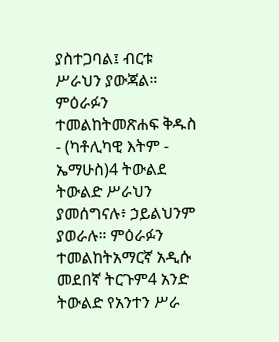ያስተጋባል፤ ብርቱ ሥራህን ያውጃል። ምዕራፉን ተመልከትመጽሐፍ ቅዱስ - (ካቶሊካዊ እትም - ኤማሁስ)4 ትውልደ ትውልድ ሥራህን ያመሰግናሉ፥ ኃይልህንም ያወራሉ። ምዕራፉን ተመልከትአማርኛ አዲሱ መደበኛ ትርጉም4 አንድ ትውልድ የአንተን ሥራ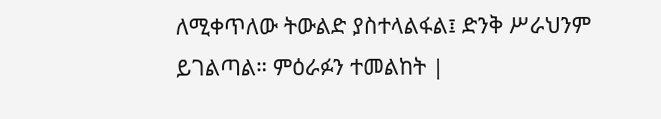ለሚቀጥለው ትውልድ ያስተላልፋል፤ ድንቅ ሥራህንም ይገልጣል። ምዕራፉን ተመልከት |